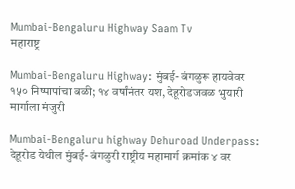Mumbai-Bengaluru Highway Saam Tv
महाराष्ट्र

Mumbai-Bengaluru Highway: मुंबई- बंगळुरू हायवेवर १५० निष्पापांचा बळी; १४ वर्षांनंतर यश, देहूरोडजवळ भुयारी मार्गाला मंजुरी

Mumbai-Bengaluru highway Dehuroad Underpass: देहूरोड येथील मुंबई- बंगळुरी राष्ट्रीय महामार्ग क्रमांक ४ वर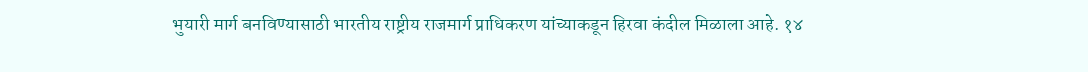भुयारी मार्ग बनविण्यासाठी भारतीय राष्ट्रीय राजमार्ग प्राधिकरण यांच्याकडून हिरवा कंदील मिळाला आहे. १४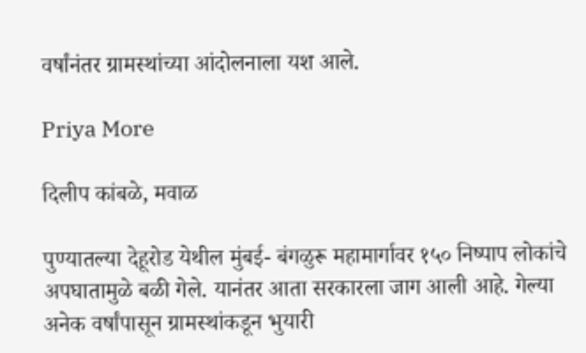वर्षांनंतर ग्रामस्थांच्या आंदोलनाला यश आले.

Priya More

दिलीप कांबळे, मवाळ

पुण्यातल्या देहूरोड येथील मुंबई- बंगळुरू महामार्गावर १५० निष्पाप लोकांचे अपघातामुळे बळी गेले. यानंतर आता सरकारला जाग आली आहे. गेल्या अनेक वर्षांपासून ग्रामस्थांकडून भुयारी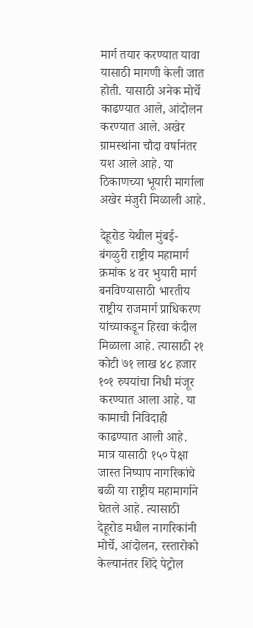मार्ग तयार करण्यात यावा यासाठी मागणी केली जात होती. यासाठी अनेक मोर्चे काढण्यात आले, आंदोलन करण्यात आले. अखेर ग्रामस्थांना चौदा वर्षानंतर यश आले आहे. या ठिकाणच्या भूयारी मार्गाला अखेर मंजुरी मिळाली आहे.

देहूरोड येथील मुंबई- बंगळुरी राष्ट्रीय महामार्ग क्रमांक ४ वर भुयारी मार्ग बनविण्यासाठी भारतीय राष्ट्रीय राजमार्ग प्राधिकरण यांच्याकडून हिरवा कंदील मिळाला आहे. त्यासाठी २१ कोटी ७१ लाख ४८ हजार १०१ रुपयांचा निधी मंजूर करण्यात आला आहे. या कामाची निविदाही काढण्यात आली आहे. मात्र यासाठी १५० पेक्षा जास्त निष्पाप नागरिकांचे बळी या राष्ट्रीय महामार्गाने घेतले आहे. त्यासाठी देहूरोड मधील नागरिकांनी मोर्चे, आंदोलन, रस्तारोको केल्यानंतर शिंदे पेट्रोल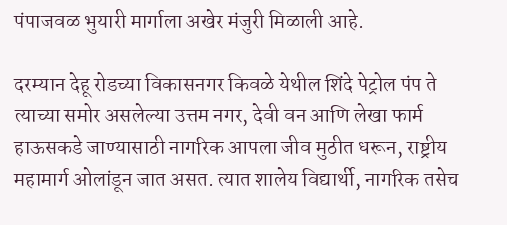पंपाजवळ भुयारी मार्गाला अखेर मंजुरी मिळाली आहे.

दरम्यान देहू रोडच्या विकासनगर किवळे येथील शिंदे पेट्रोल पंप ते त्याच्या समोर असलेल्या उत्तम नगर, देवी वन आणि लेखा फार्म हाऊसकडे जाण्यासाठी नागरिक आपला जीव मुठीत धरून, राष्ट्रीय महामार्ग ओलांडून जात असत. त्यात शालेय विद्यार्थी, नागरिक तसेच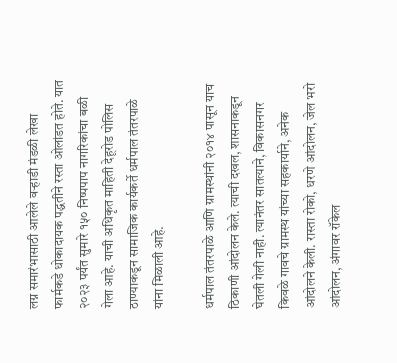लग्न समारंभासाठी आलेले वऱ्हाडी मंडळी लेखा फार्मकडे धोकादायक पद्धतीने रस्ता ओलांडत होते. यात २०२३ पर्यंत सुमारे १५० निष्पपाप नागरिकांचा बळी गेला आहे. याची अधिकृत माहिती देहूरोड पोलिस ठाण्याकडून सामाजिक कार्यकर्ते धर्मपाल तंतरपाळे यांना मिळाली आहे.

धर्मपाल तंतरपाळे आणि ग्रामस्थांनी २०१४ पासून याच ठिकाणी आंदोलन केले. त्याची दखल, शासनाकडून घेतली गेली नाही. त्यानंतर सातत्याने, विकासनगर किवळे गावचे ग्रामस्थ यांच्या सहकार्याने, अनेक आंदोलने केली. रास्ता रोको, धरणे आंदोलन, जेल भरो आंदोलन, अंगावर रॉकेल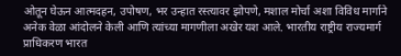ओतून घेऊन आत्मदहन, उपोषण, भर उन्हात रस्त्यावर झोपणे, मशाल मोर्चा अशा विविध मार्गाने अनेक वेळा आंदोलने केली आणि त्यांच्या मागणीला अखेर यश आले. भारतीय राष्ट्रीय राज्यमार्ग प्राधिकरण भारत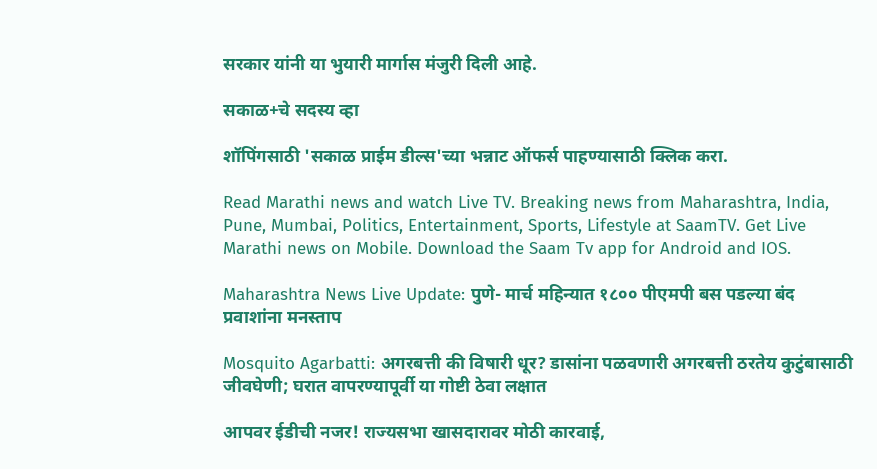सरकार यांनी या भुयारी मार्गास मंजुरी दिली आहे.

सकाळ+चे सदस्य व्हा

शॉपिंगसाठी 'सकाळ प्राईम डील्स'च्या भन्नाट ऑफर्स पाहण्यासाठी क्लिक करा.

Read Marathi news and watch Live TV. Breaking news from Maharashtra, India, Pune, Mumbai, Politics, Entertainment, Sports, Lifestyle at SaamTV. Get Live Marathi news on Mobile. Download the Saam Tv app for Android and IOS.

Maharashtra News Live Update: पुणे- मार्च महिन्यात १८०० पीएमपी बस पडल्या बंद प्रवाशांना मनस्ताप

Mosquito Agarbatti: अगरबत्ती की विषारी धूर? डासांना पळवणारी अगरबत्ती ठरतेय कुटुंबासाठी जीवघेणी; घरात वापरण्यापूर्वी या गोष्टी ठेवा लक्षात

आपवर ईडीची नजर! राज्यसभा खासदारावर मोठी कारवाई,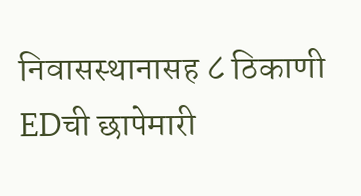निवासस्थानासह ८ ठिकाणी EDची छापेमारी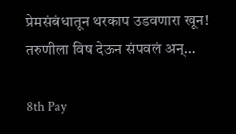प्रेमसंबंधातून थरकाप उडवणारा खून! तरुणीला विष देऊन संपवलं अन्…

8th Pay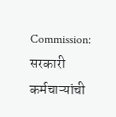Commission: सरकारी कर्मचाऱ्यांची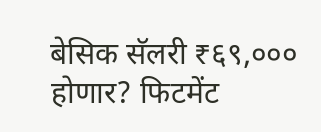बेसिक सॅलरी ₹६९,००० होणार? फिटमेंट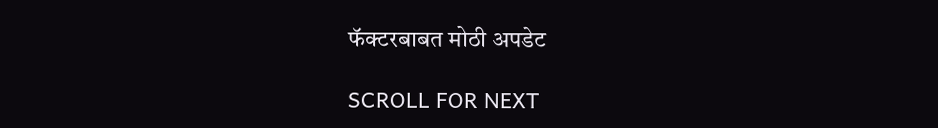फॅक्टरबाबत मोठी अपडेट

SCROLL FOR NEXT